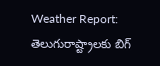Weather Report: తెలుగురాష్ట్రాలకు బిగ్‌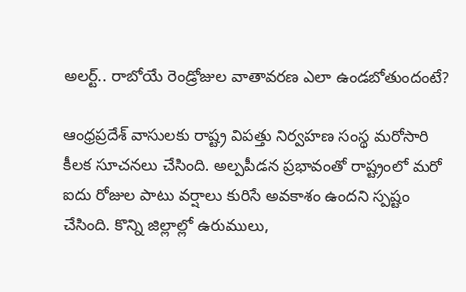అలర్ట్.. రాబోయే రెండ్రోజుల వాతావరణ ఎలా ఉండబోతుందంటే?

ఆంధ్రప్రదేశ్ వాసులకు రాష్ట్ర విపత్తు నిర్వహణ సంస్థ మరోసారి కీలక సూచనలు చేసింది. అల్పపీడన ప్రభావంతో రాష్ట్రంలో మరో ఐదు రోజుల పాటు వర్షాలు కురిసే అవకాశం ఉందని స్పష్టం చేసింది. కొన్ని జిల్లాల్లో ఉరుములు,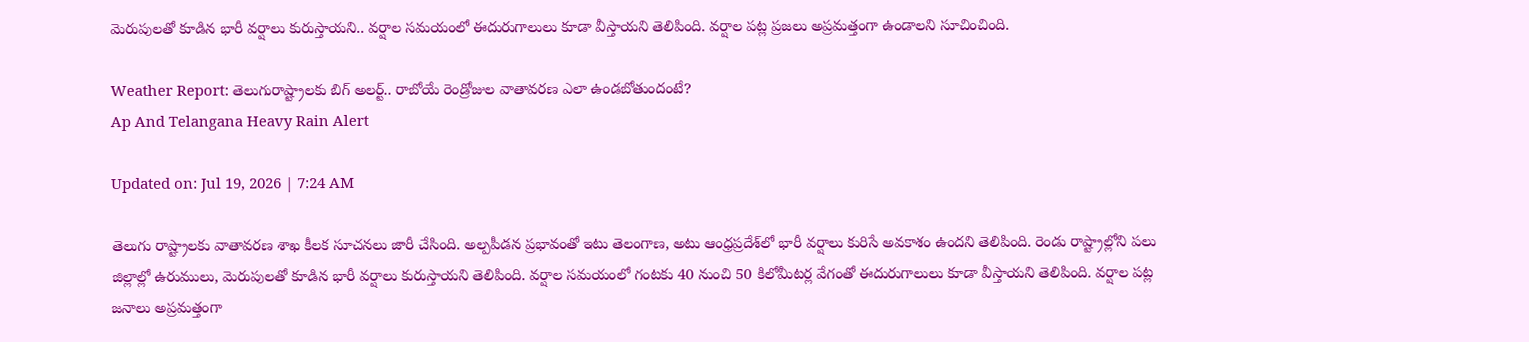మెరుపులతో కూడిన భారీ వర్షాలు కురుస్తాయని.. వర్షాల సమయంలో ఈదురుగాలులు కూడా వీస్తాయని తెలిపింది. వర్షాల పట్ల ప్రజలు అప్రమత్తంగా ఉండాలని సూచించింది.

Weather Report: తెలుగురాష్ట్రాలకు బిగ్‌ అలర్ట్.. రాబోయే రెండ్రోజుల వాతావరణ ఎలా ఉండబోతుందంటే?
Ap And Telangana Heavy Rain Alert

Updated on: Jul 19, 2026 | 7:24 AM

తెలుగు రాష్ట్రాలకు వాతావరణ శాఖ కీలక సూచనలు జారీ చేసింది. అల్పపీడన ప్రభావంతో ఇటు తెలంగాణ, అటు ఆంధ్రప్రదేశ్‌లో భారీ వర్షాలు కురిసే అవకాశం ఉందని తెలిపింది. రెండు రాష్ట్రాల్లోని పలు జిల్లాల్లో ఉరుములు, మెరుపులతో కూడిన భారీ వర్షాలు కురుస్తాయని తెలిపింది. వర్షాల సమయంలో గంటకు 40 నుంచి 50 కిలోమీటర్ల వేగంతో ఈదురుగాలులు కూడా వీస్తాయని తెలిపింది. వర్షాల పట్ల జనాలు అప్రమత్తంగా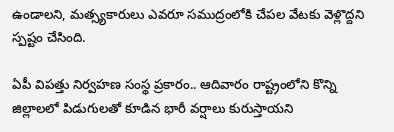ఉండాలని, మత్స్యకారులు ఎవరూ సముద్రంలోకి చేపల వేటకు వెళ్లొద్దని స్పష్టం చేసింది.

ఏపీ విపత్తు నిర్వహణ సంస్థ ప్రకారం.. ఆదివారం రాష్ట్రంలోని కొన్ని జిల్లాలలో పిడుగులతో కూడిన భారీ వర్షాలు కురుస్తాయని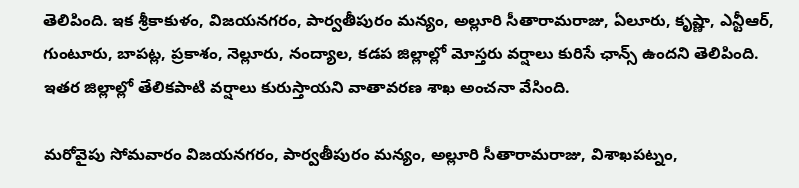తెలిపింది. ఇక శ్రీకాకుళం, విజయనగరం, పార్వతీపురం మన్యం, అల్లూరి సీతారామరాజు, ఏలూరు, కృష్ణా, ఎన్టీఆర్, గుంటూరు, బాపట్ల, ప్రకాశం, నెల్లూరు, నంద్యాల, కడప జిల్లాల్లో మోస్తరు వర్షాలు కురిసే ఛాన్స్ ఉందని తెలిపింది. ఇతర జిల్లాల్లో తేలికపాటి వర్షాలు కురుస్తాయని వాతావరణ శాఖ అంచనా వేసింది.

మరోవైపు సోమవారం విజయనగరం, పార్వతీపురం మన్యం, అల్లూరి సీతారామరాజు, విశాఖపట్నం,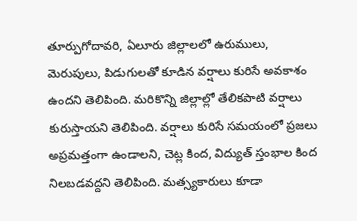తూర్పుగోదావరి, ఏలూరు జిల్లాలలో ఉరుములు, మెరుపులు, పిడుగులతో కూడిన వర్షాలు కురిసే అవకాశం ఉందని తెలిపింది. మరికొన్ని జిల్లాల్లో తేలికపాటి వర్షాలు కురుస్తాయని తెలిపింది. వర్షాలు కురిసే సమయంలో ప్రజలు అప్రమత్తంగా ఉండాలని, చెట్ల కింద, విద్యుత్ స్తంభాల కింద నిలబడవద్దని తెలిపింది. మత్స్యకారులు కూడా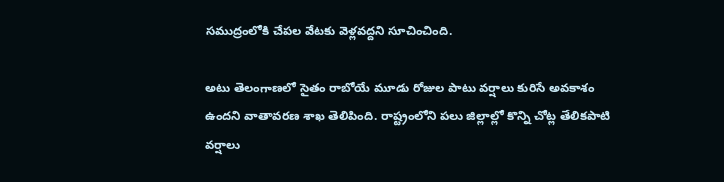సముద్రంలోకి చేపల వేటకు వెళ్లవద్దని సూచించింది.

అటు తెలంగాణలో సైతం రాబోయే మూడు రోజుల పాటు వర్షాలు కురిసే అవకాశం ఉందని వాతావరణ శాఖ తెలిపింది. రాష్ట్రంలోని పలు జిల్లాల్లో కొన్ని చోట్ల తేలికపాటి వర్షాలు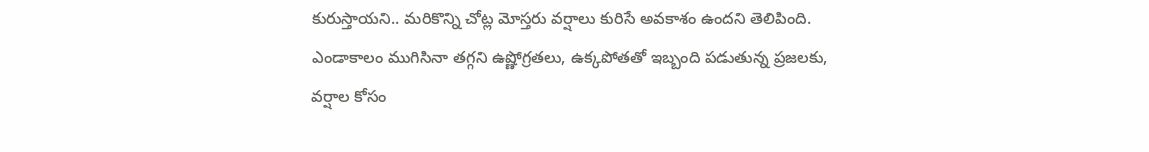కురుస్తాయని.. మరికొన్ని చోట్ల మోస్తరు వర్షాలు కురిసే అవకాశం ఉందని తెలిపింది. ఎండాకాలం ముగిసినా తగ్గని ఉష్ణోగ్రతలు, ఉక్కపోతతో ఇబ్బంది పడుతున్న ప్రజలకు, వర్షాల కోసం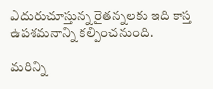ఎదురుచూస్తున్న రైతన్నలకు ఇది కాస్త ఉపశమనాన్ని కల్పించనుంది.

మరిన్ని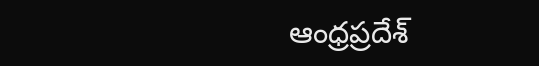ఆంధ్రప్రదేశ్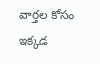వార్తల కోసం ఇక్కడ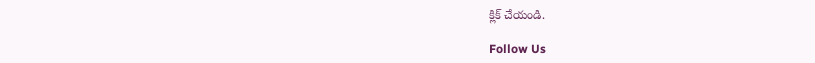క్లిక్ చేయండి.

Follow Us